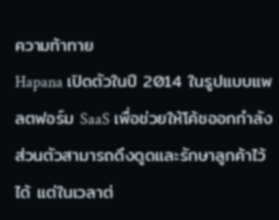ความท้าทาย
Hapana เปิดตัวในปี 2014 ในรูปแบบแพลตฟอร์ม SaaS เพื่อช่วยให้โค้ชออกกำลังส่วนตัวสามารถดึงดูดและรักษาลูกค้าไว้ได้ แต่ในเวลาต่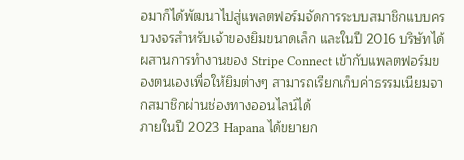อมาก็ได้พัฒนาไปสู่แพลตฟอร์มจัดการระบบสมาชิกแบบครบวงจรสำหรับเจ้าของยิมขนาดเล็ก และในปี 2016 บริษัทได้ผสานการทำงานของ Stripe Connect เข้ากับแพลตฟอร์มของตนเองเพื่อให้ยิมต่างๆ สามารถเรียกเก็บค่าธรรมเนียมจากสมาชิกผ่านช่องทางออนไลน์ได้
ภายในปี 2023 Hapana ได้ขยายก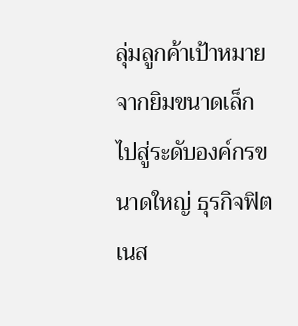ลุ่มลูกค้าเป้าหมายจากยิมขนาดเล็กไปสู่ระดับองค์กรขนาดใหญ่ ธุรกิจฟิตเนส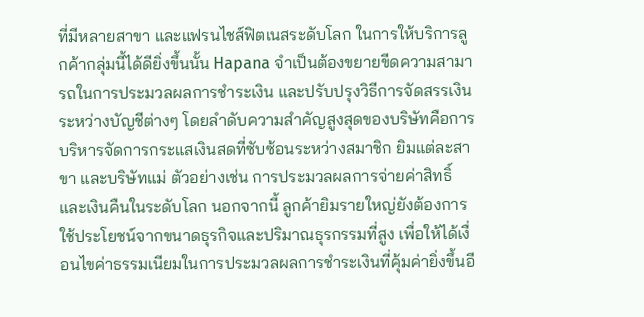ที่มีหลายสาขา และแฟรนไชส์ฟิตเนสระดับโลก ในการให้บริการลูกค้ากลุ่มนี้ได้ดียิ่งขึ้นนั้น Hapana จำเป็นต้องขยายขีดความสามารถในการประมวลผลการชำระเงิน และปรับปรุงวิธีการจัดสรรเงินระหว่างบัญชีต่างๆ โดยลำดับความสำคัญสูงสุดของบริษัทคือการบริหารจัดการกระแสเงินสดที่ซับซ้อนระหว่างสมาชิก ยิมแต่ละสาขา และบริษัทแม่ ตัวอย่างเช่น การประมวลผลการจ่ายค่าสิทธิ์ และเงินคืนในระดับโลก นอกจากนี้ ลูกค้ายิมรายใหญ่ยังต้องการใช้ประโยชน์จากขนาดธุรกิจและปริมาณธุรกรรมที่สูง เพื่อให้ได้เงื่อนไขค่าธรรมเนียมในการประมวลผลการชำระเงินที่คุ้มค่ายิ่งขึ้นอี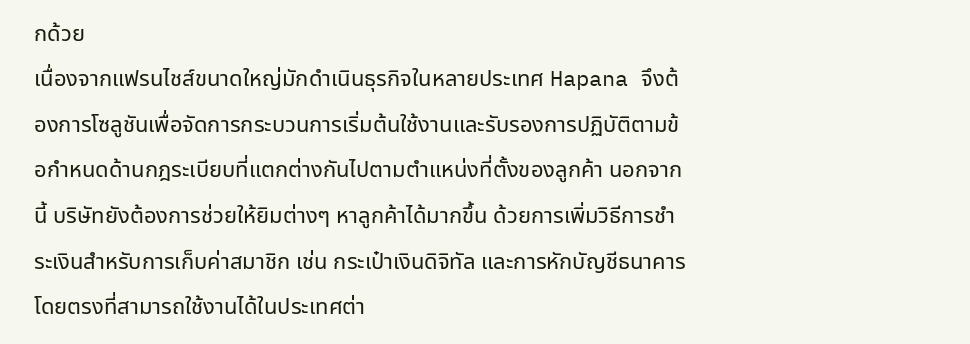กด้วย
เนื่องจากแฟรนไชส์ขนาดใหญ่มักดำเนินธุรกิจในหลายประเทศ Hapana จึงต้องการโซลูชันเพื่อจัดการกระบวนการเริ่มต้นใช้งานและรับรองการปฏิบัติตามข้อกำหนดด้านกฎระเบียบที่แตกต่างกันไปตามตำแหน่งที่ตั้งของลูกค้า นอกจากนี้ บริษัทยังต้องการช่วยให้ยิมต่างๆ หาลูกค้าได้มากขึ้น ด้วยการเพิ่มวิธีการชำระเงินสำหรับการเก็บค่าสมาชิก เช่น กระเป๋าเงินดิจิทัล และการหักบัญชีธนาคารโดยตรงที่สามารถใช้งานได้ในประเทศต่า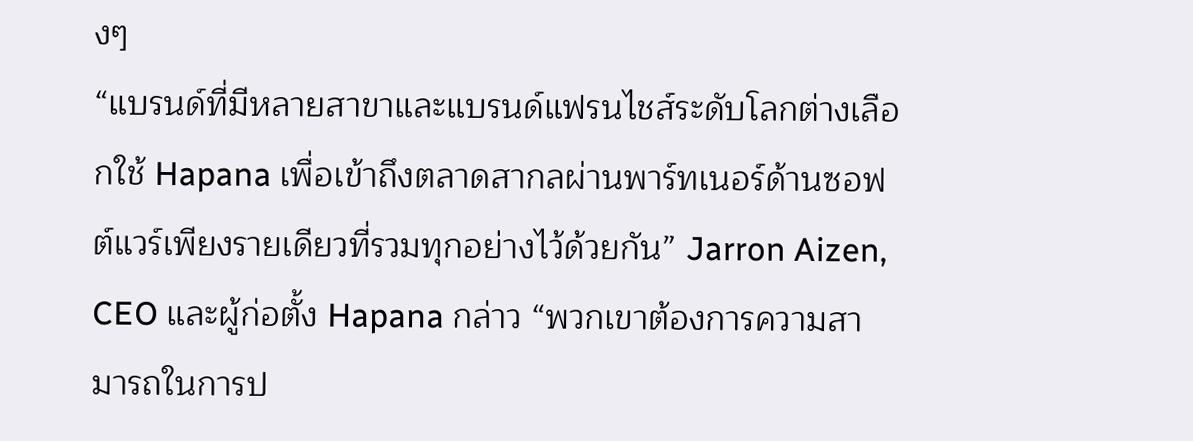งๆ
“แบรนด์ที่มีหลายสาขาและแบรนด์แฟรนไชส์ระดับโลกต่างเลือกใช้ Hapana เพื่อเข้าถึงตลาดสากลผ่านพาร์ทเนอร์ด้านซอฟต์แวร์เพียงรายเดียวที่รวมทุกอย่างไว้ด้วยกัน” Jarron Aizen, CEO และผู้ก่อตั้ง Hapana กล่าว “พวกเขาต้องการความสามารถในการป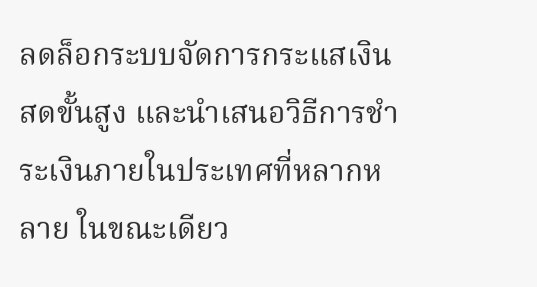ลดล็อกระบบจัดการกระแสเงินสดขั้นสูง และนำเสนอวิธีการชำระเงินภายในประเทศที่หลากหลาย ในขณะเดียว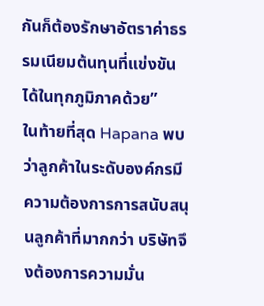กันก็ต้องรักษาอัตราค่าธรรมเนียมต้นทุนที่แข่งขันได้ในทุกภูมิภาคด้วย”
ในท้ายที่สุด Hapana พบว่าลูกค้าในระดับองค์กรมีความต้องการการสนับสนุนลูกค้าที่มากกว่า บริษัทจึงต้องการความมั่น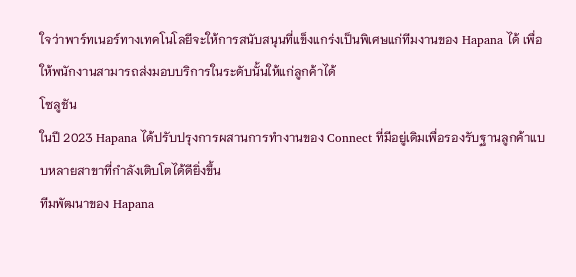ใจว่าพาร์ทเนอร์ทางเทคโนโลยีจะให้การสนับสนุนที่แข็งแกร่งเป็นพิเศษแก่ทีมงานของ Hapana ได้ เพื่อให้พนักงานสามารถส่งมอบบริการในระดับนั้นให้แก่ลูกค้าได้
โซลูชัน
ในปี 2023 Hapana ได้ปรับปรุงการผสานการทำงานของ Connect ที่มีอยู่เดิมเพื่อรองรับฐานลูกค้าแบบหลายสาขาที่กำลังเติบโตได้ดียิ่งขึ้น
ทีมพัฒนาของ Hapana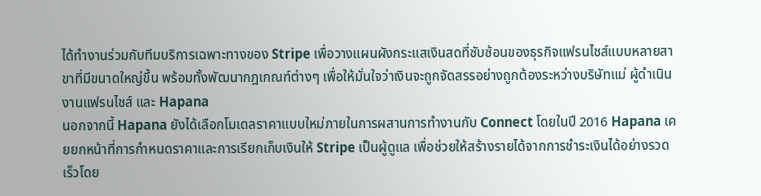ได้ทำงานร่วมกับทีมบริการเฉพาะทางของ Stripe เพื่อวางแผนผังกระแสเงินสดที่ซับซ้อนของธุรกิจแฟรนไชส์แบบหลายสาขาที่มีขนาดใหญ่ขึ้น พร้อมทั้งพัฒนากฎเกณฑ์ต่างๆ เพื่อให้มั่นใจว่าเงินจะถูกจัดสรรอย่างถูกต้องระหว่างบริษัทแม่ ผู้ดำเนินงานแฟรนไชส์ และ Hapana
นอกจากนี้ Hapana ยังได้เลือกโมเดลราคาแบบใหม่ภายในการผสานการทำงานกับ Connect โดยในปี 2016 Hapana เคยยกหน้าที่การกำหนดราคาและการเรียกเก็บเงินให้ Stripe เป็นผู้ดูแล เพื่อช่วยให้สร้างรายได้จากการชำระเงินได้อย่างรวดเร็วโดย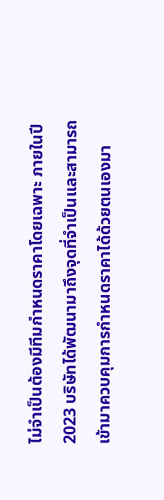ไม่จำเป็นต้องมีทีมกำหนดราคาโดยเฉพาะ ภายในปี 2023 บริษัทได้พัฒนามาถึงจุดที่จำเป็นและสามารถเข้ามาควบคุมการกำหนดราคาได้ด้วยตนเองมา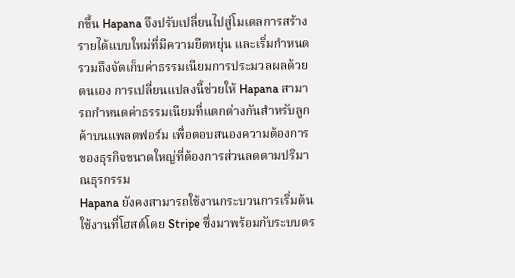กขึ้น Hapana จึงปรับเปลี่ยนไปสู่โมเดลการสร้างรายได้แบบใหม่ที่มีความยืดหยุ่น และเริ่มกำหนดรวมถึงจัดเก็บค่าธรรมเนียมการประมวลผลด้วยตนเอง การเปลี่ยนแปลงนี้ช่วยให้ Hapana สามารถกำหนดค่าธรรมเนียมที่แตกต่างกันสำหรับลูกค้าบนแพลตฟอร์ม เพื่อตอบสนองความต้องการของธุรกิจขนาดใหญ่ที่ต้องการส่วนลดตามปริมาณธุรกรรม
Hapana ยังคงสามารถใช้งานกระบวนการเริ่มต้นใช้งานที่โฮสต์โดย Stripe ซึ่งมาพร้อมกับระบบตร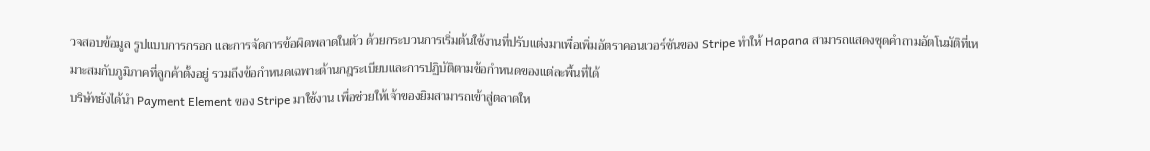วจสอบข้อมูล รูปแบบการกรอก และการจัดการข้อผิดพลาดในตัว ด้วยกระบวนการเริ่มต้นใช้งานที่ปรับแต่งมาเพื่อเพิ่มอัตราคอนเวอร์ชันของ Stripe ทำให้ Hapana สามารถแสดงชุดคำถามอัตโนมัติที่เหมาะสมกับภูมิภาคที่ลูกค้าตั้งอยู่ รวมถึงข้อกำหนดเฉพาะด้านกฎระเบียบและการปฏิบัติตามข้อกำหนดของแต่ละพื้นที่ได้
บริษัทยังได้นำ Payment Element ของ Stripe มาใช้งาน เพื่อช่วยให้เจ้าของยิมสามารถเข้าสู่ตลาดให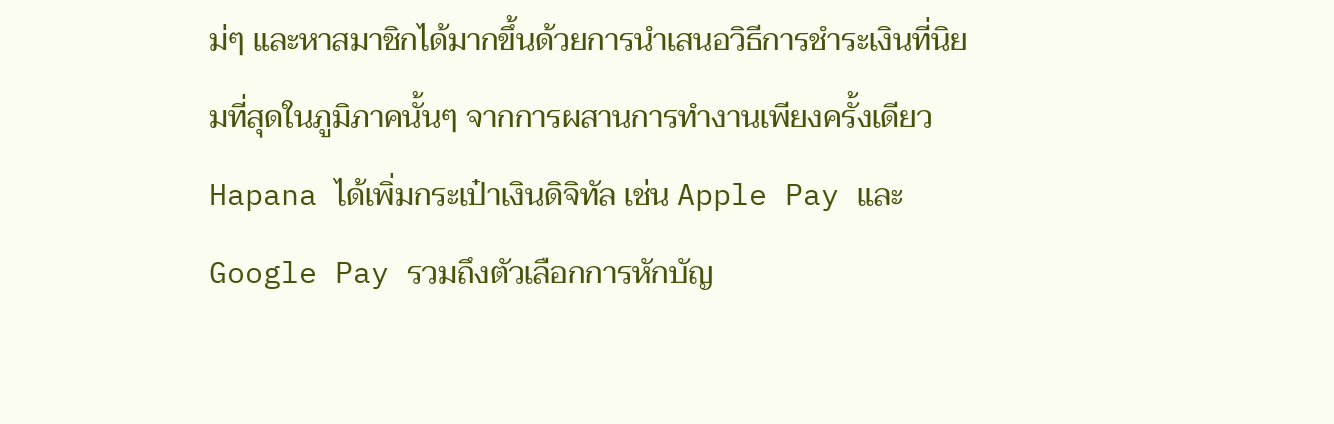ม่ๆ และหาสมาชิกได้มากขึ้นด้วยการนำเสนอวิธีการชำระเงินที่นิยมที่สุดในภูมิภาคนั้นๆ จากการผสานการทำงานเพียงครั้งเดียว Hapana ได้เพิ่มกระเป๋าเงินดิจิทัล เช่น Apple Pay และ Google Pay รวมถึงตัวเลือกการหักบัญ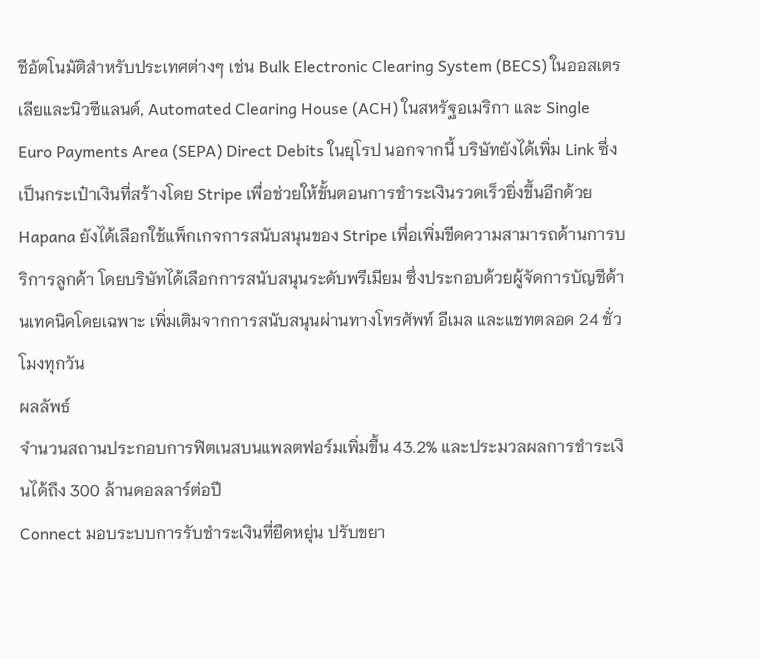ชีอัตโนมัติสำหรับประเทศต่างๆ เช่น Bulk Electronic Clearing System (BECS) ในออสเตรเลียและนิวซีแลนด์, Automated Clearing House (ACH) ในสหรัฐอเมริกา และ Single Euro Payments Area (SEPA) Direct Debits ในยุโรป นอกจากนี้ บริษัทยังได้เพิ่ม Link ซึ่งเป็นกระเป๋าเงินที่สร้างโดย Stripe เพื่อช่วยให้ขั้นตอนการชำระเงินรวดเร็วยิ่งขึ้นอีกด้วย
Hapana ยังได้เลือกใช้แพ็กเกจการสนับสนุนของ Stripe เพื่อเพิ่มขีดความสามารถด้านการบริการลูกค้า โดยบริษัทได้เลือกการสนับสนุนระดับพรีเมียม ซึ่งประกอบด้วยผู้จัดการบัญชีด้านเทคนิคโดยเฉพาะ เพิ่มเติมจากการสนับสนุนผ่านทางโทรศัพท์ อีเมล และแชทตลอด 24 ชั่วโมงทุกวัน
ผลลัพธ์
จำนวนสถานประกอบการฟิตเนสบนแพลตฟอร์มเพิ่มขึ้น 43.2% และประมวลผลการชำระเงินได้ถึง 300 ล้านดอลลาร์ต่อปี
Connect มอบระบบการรับชำระเงินที่ยืดหยุ่น ปรับขยา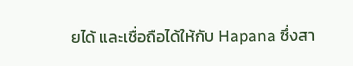ยได้ และเชื่อถือได้ให้กับ Hapana ซึ่งสา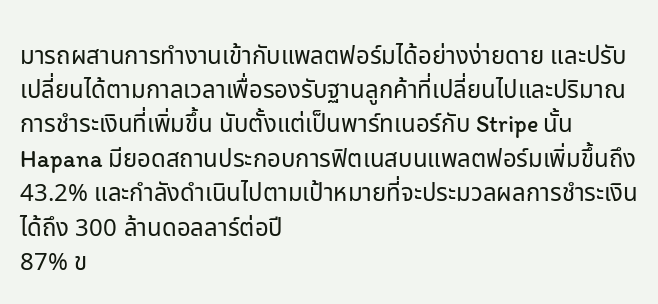มารถผสานการทำงานเข้ากับแพลตฟอร์มได้อย่างง่ายดาย และปรับเปลี่ยนได้ตามกาลเวลาเพื่อรองรับฐานลูกค้าที่เปลี่ยนไปและปริมาณการชำระเงินที่เพิ่มขึ้น นับตั้งแต่เป็นพาร์ทเนอร์กับ Stripe นั้น Hapana มียอดสถานประกอบการฟิตเนสบนแพลตฟอร์มเพิ่มขึ้นถึง 43.2% และกำลังดำเนินไปตามเป้าหมายที่จะประมวลผลการชำระเงินได้ถึง 300 ล้านดอลลาร์ต่อปี
87% ข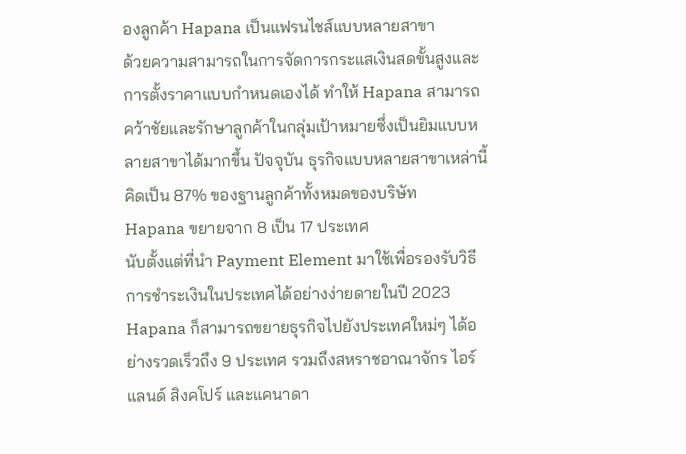องลูกค้า Hapana เป็นแฟรนไชส์แบบหลายสาขา
ด้วยความสามารถในการจัดการกระแสเงินสดขั้นสูงและการตั้งราคาแบบกำหนดเองได้ ทำให้ Hapana สามารถคว้าชัยและรักษาลูกค้าในกลุ่มเป้าหมายซึ่งเป็นยิมแบบหลายสาขาได้มากขึ้น ปัจจุบัน ธุรกิจแบบหลายสาขาเหล่านี้คิดเป็น 87% ของฐานลูกค้าทั้งหมดของบริษัท
Hapana ขยายจาก 8 เป็น 17 ประเทศ
นับตั้งแต่ที่นำ Payment Element มาใช้เพื่อรองรับวิธีการชำระเงินในประเทศได้อย่างง่ายดายในปี 2023 Hapana ก็สามารถขยายธุรกิจไปยังประเทศใหม่ๆ ได้อย่างรวดเร็วถึง 9 ประเทศ รวมถึงสหราชอาณาจักร ไอร์แลนด์ สิงคโปร์ และแคนาดา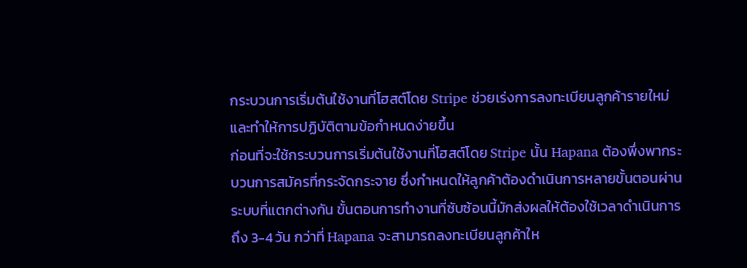กระบวนการเริ่มต้นใช้งานที่โฮสต์โดย Stripe ช่วยเร่งการลงทะเบียนลูกค้ารายใหม่และทำให้การปฏิบัติตามข้อกำหนดง่ายขึ้น
ก่อนที่จะใช้กระบวนการเริ่มต้นใช้งานที่โฮสต์โดย Stripe นั้น Hapana ต้องพึ่งพากระบวนการสมัครที่กระจัดกระจาย ซึ่งกำหนดให้ลูกค้าต้องดำเนินการหลายขั้นตอนผ่านระบบที่แตกต่างกัน ขั้นตอนการทำงานที่ซับซ้อนนี้มักส่งผลให้ต้องใช้เวลาดำเนินการถึง 3-4 วัน กว่าที่ Hapana จะสามารถลงทะเบียนลูกค้าให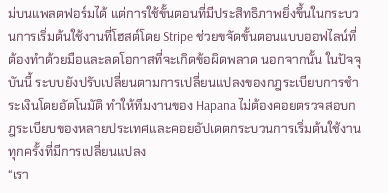ม่บนแพลตฟอร์มได้ แต่การใช้ขั้นตอนที่มีประสิทธิภาพยิ่งขึ้นในกระบวนการเริ่มต้นใช้งานที่โฮสต์โดย Stripe ช่วยขจัดขั้นตอนแบบออฟไลน์ที่ต้องทำด้วยมือและลดโอกาสที่จะเกิดข้อผิดพลาด นอกจากนั้น ในปัจจุบันนี้ ระบบยังปรับเปลี่ยนตามการเปลี่ยนแปลงของกฎระเบียบการชำระเงินโดยอัตโนมัติ ทำให้ทีมงานของ Hapana ไม่ต้องคอยตรวจสอบกฎระเบียบของหลายประเทศและคอยอัปเดตกระบวนการเริ่มต้นใช้งานทุกครั้งที่มีการเปลี่ยนแปลง
“เรา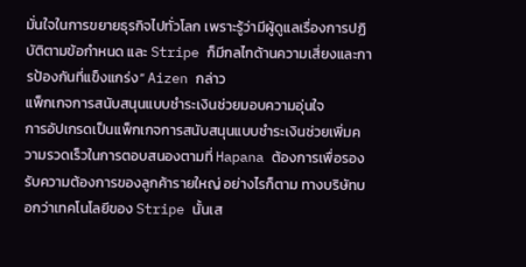มั่นใจในการขยายธุรกิจไปทั่วโลก เพราะรู้ว่ามีผู้ดูแลเรื่องการปฏิบัติตามข้อกำหนด และ Stripe ก็มีกลไกด้านความเสี่ยงและการป้องกันที่แข็งแกร่ง” Aizen กล่าว
แพ็กเกจการสนับสนุนแบบชำระเงินช่วยมอบความอุ่นใจ
การอัปเกรดเป็นแพ็กเกจการสนับสนุนแบบชำระเงินช่วยเพิ่มความรวดเร็วในการตอบสนองตามที่ Hapana ต้องการเพื่อรองรับความต้องการของลูกค้ารายใหญ่ อย่างไรก็ตาม ทางบริษัทบอกว่าเทคโนโลยีของ Stripe นั้นเส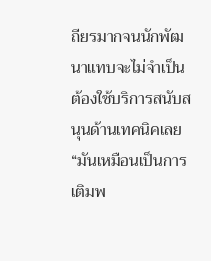ถียรมากจนนักพัฒนาแทบจะไม่จำเป็นต้องใช้บริการสนับสนุนด้านเทคนิคเลย
“มันเหมือนเป็นการเติมพ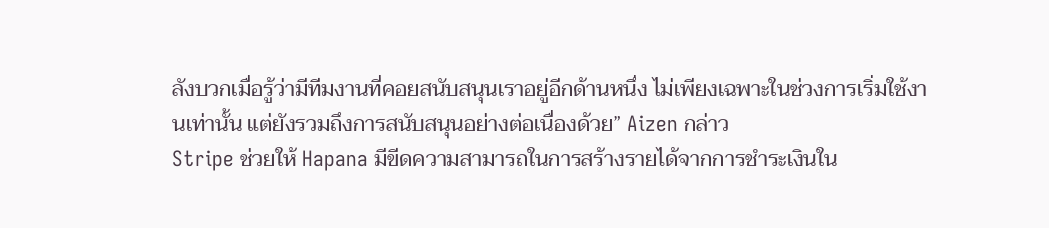ลังบวกเมื่อรู้ว่ามีทีมงานที่คอยสนับสนุนเราอยู่อีกด้านหนึ่ง ไม่เพียงเฉพาะในช่วงการเริ่มใช้งานเท่านั้น แต่ยังรวมถึงการสนับสนุนอย่างต่อเนื่องด้วย” Aizen กล่าว
Stripe ช่วยให้ Hapana มีขีดความสามารถในการสร้างรายได้จากการชำระเงินใน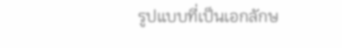รูปแบบที่เป็นเอกลักษ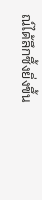ณ์ได้ลึกซึ้งยิ่งขึ้น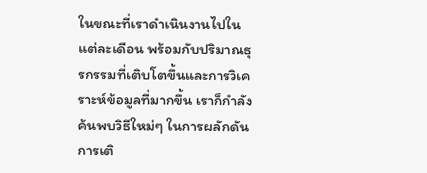ในขณะที่เราดำเนินงานไปในแต่ละเดือน พร้อมกับปริมาณธุรกรรมที่เติบโตขึ้นและการวิเคราะห์ข้อมูลที่มากขึ้น เราก็กำลังค้นพบวิธีใหม่ๆ ในการผลักดันการเติ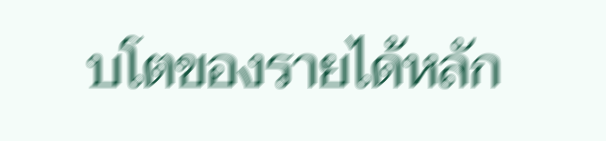บโตของรายได้หลัก